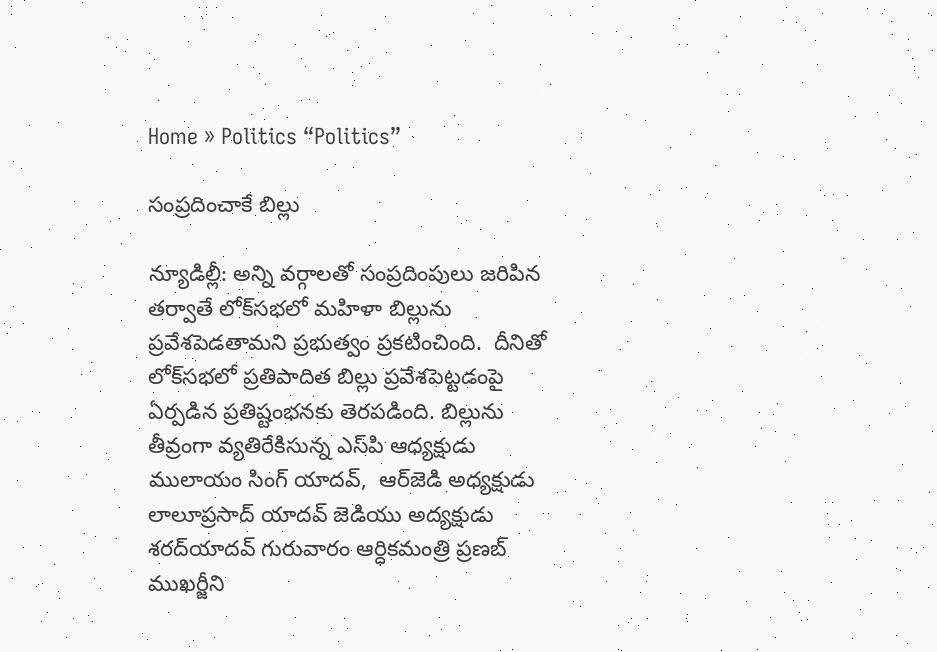Home » Politics “Politics”

సంప్రదించాకే బిల్లు

న్యూడిల్లీ: అన్ని వర్గాలతో సంప్రదింపులు జరిపిన తర్వాతే లోక్‌సభలో మహిళా బిల్లును ప్రవేశపెడతామని ప్రభుత్వం ప్రకటించింది.  దీనితో లోక్‌సభలో ప్రతిపాదిత బిల్లు ప్రవేశపెట్టడంపై ఏర్పడిన ప్రతిష్టంభనకు తెరపడింది. బిల్లును తీవ్రంగా వ్యతిరేకిసున్న ఎస్‌పి ఆధ్యక్షుడు ములాయం సింగ్‌ యాదవ్‌,  ఆర్‌జెడి అధ్యక్షుడు లాలూప్రసాద్‌ యాదవ్‌ జెడియు అద్యక్షుడు శరద్‌యాదవ్‌ గురువారం ఆర్ధికమంత్రి ప్రణబ్‌ ముఖర్జీని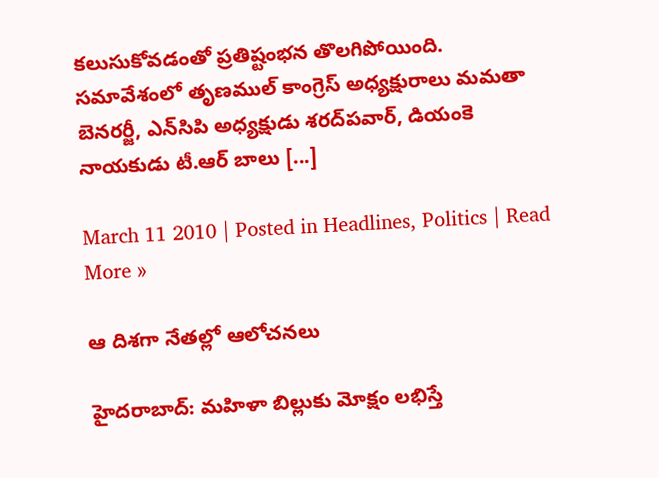కలుసుకోవడంతో ప్రతిష్టంభన తొలగిపోయింది.  సమావేశంలో తృణముల్‌ కాంగ్రెస్‌ అధ్యక్షురాలు మమతా బెనరర్జీ, ఎన్‌సిపి అధ్యక్షుడు శరద్‌పవార్‌, డియంకె నాయకుడు టీ.ఆర్‌ బాలు [...]

March 11 2010 | Posted in Headlines, Politics | Read More »

ఆ దిశగా నేతల్లో ఆలోచనలు

హైదరాబాద్‌: మహిళా బిల్లుకు మోక్షం లభిస్తే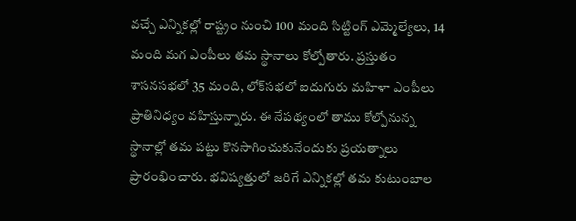వచ్చే ఎన్నికల్లో రాష్ట్రం నుంచి 100 మంది సిట్టింగ్‌ ఎమ్మెల్యేలు, 14 మంది మగ ఎంపీలు తమ స్థానాలు కోల్పోతారు. ప్రస్తుతం శాసనసభలో 35 మంది, లోక్‌సభలో ఐదుగురు మహిళా ఎంపీలు ప్రాతినిధ్యం వహిస్తున్నారు. ఈ నేపథ్యంలో తాము కోల్పోనున్న స్థానాల్లో తమ పట్టు కొనసాగించుకునేందుకు ప్రయత్నాలు ప్రారంభించారు. భవిష్యత్తులో జరిగే ఎన్నికల్లో తమ కుటుంబాల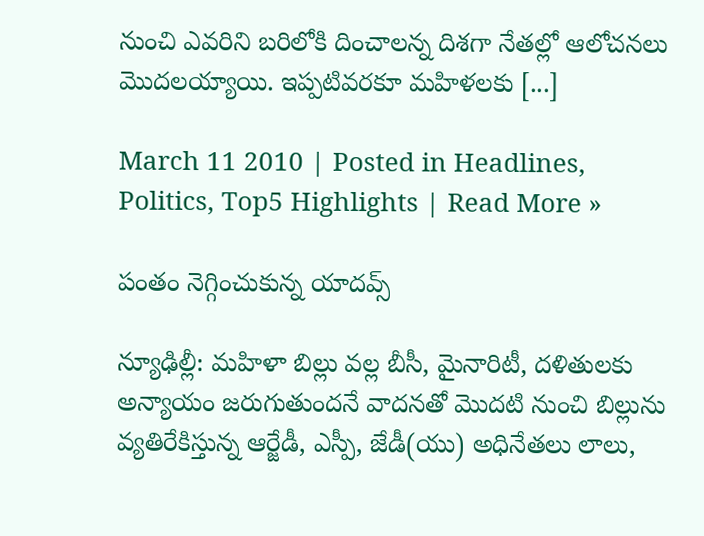నుంచి ఎవరిని బరిలోకి దించాలన్న దిశగా నేతల్లో ఆలోచనలు మొదలయ్యాయి. ఇప్పటివరకూ మహిళలకు [...]

March 11 2010 | Posted in Headlines, Politics, Top5 Highlights | Read More »

పంతం నెగ్గించుకున్న యాదవ్స్

న్యూఢిల్లీ: మహిళా బిల్లు వల్ల బీసీ, మైనారిటీ, దళితులకు అన్యాయం జరుగుతుందనే వాదనతో మొదటి నుంచి బిల్లును వ్యతిరేకిస్తున్న ఆర్జేడీ, ఎస్పీ, జేడీ(యు) అధినేతలు లాలు,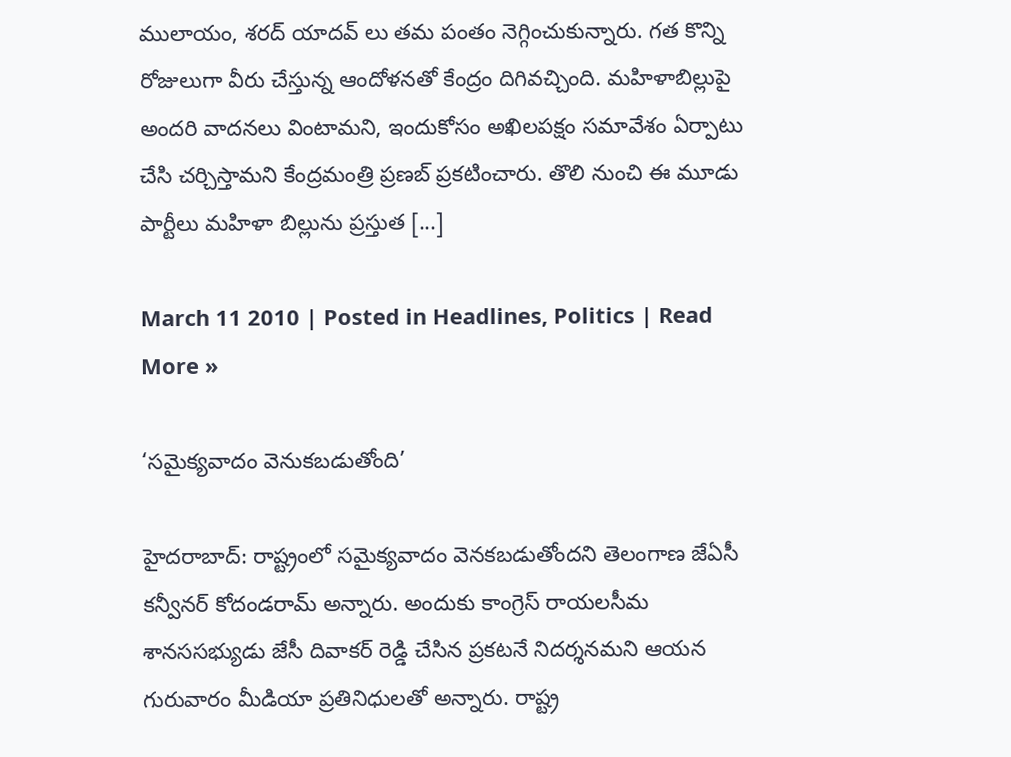ములాయం, శరద్ యాదవ్ లు తమ పంతం నెగ్గించుకున్నారు. గత కొన్ని రోజులుగా వీరు చేస్తున్న ఆందోళనతో కేంద్రం దిగివచ్చింది. మహిళాబిల్లుపై అందరి వాదనలు వింటామని, ఇందుకోసం అఖిలపక్షం సమావేశం ఏర్పాటు చేసి చర్చిస్తామని కేంద్రమంత్రి ప్రణబ్ ప్రకటించారు. తొలి నుంచి ఈ మూడు పార్టీలు మహిళా బిల్లును ప్రస్తుత [...]

March 11 2010 | Posted in Headlines, Politics | Read More »

‘సమైక్యవాదం వెనుకబడుతోంది’

హైదరాబాద్: రాష్ట్రంలో సమైక్యవాదం వెనకబడుతోందని తెలంగాణ జేఏసీ కన్వీనర్ కోదండరామ్ అన్నారు. అందుకు కాంగ్రెస్ రాయలసీమ శానససభ్యుడు జేసీ దివాకర్ రెడ్డి చేసిన ప్రకటనే నిదర్శనమని ఆయన గురువారం మీడియా ప్రతినిధులతో అన్నారు. రాష్ట్ర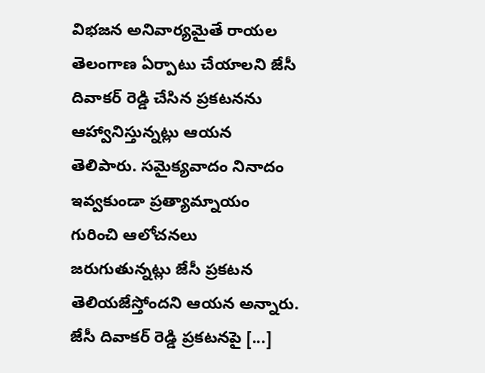విభజన అనివార్యమైతే రాయల తెలంగాణ ఏర్పాటు చేయాలని జేసీ దివాకర్ రెడ్డి చేసిన ప్రకటనను ఆహ్వానిస్తున్నట్లు ఆయన తెలిపారు. సమైక్యవాదం నినాదం ఇవ్వకుండా ప్రత్యామ్నాయం గురించి ఆలోచనలు జరుగుతున్నట్లు జేసీ ప్రకటన తెలియజేస్తోందని ఆయన అన్నారు. జేసీ దివాకర్ రెడ్డి ప్రకటనపై [...]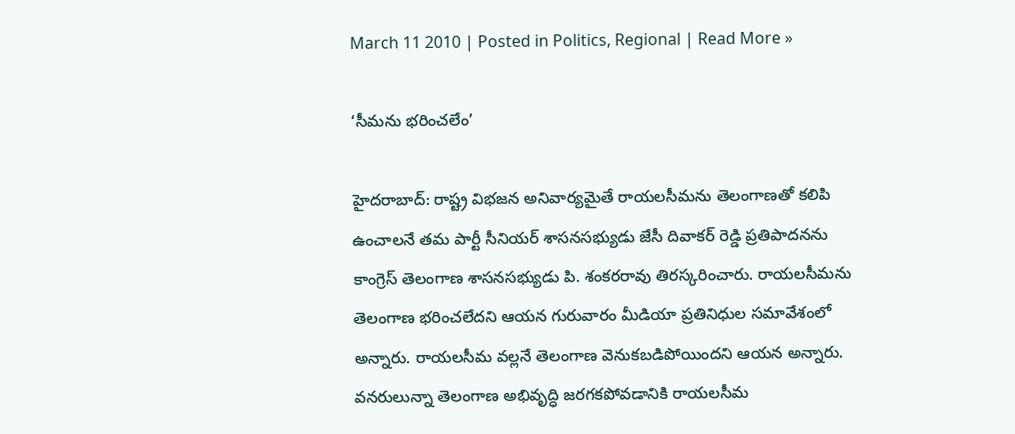March 11 2010 | Posted in Politics, Regional | Read More »

‘సీమను భరించలేం’

హైదరాబాద్: రాష్ట్ర విభజన అనివార్యమైతే రాయలసీమను తెలంగాణతో కలిపి ఉంచాలనే తమ పార్టీ సీనియర్ శాసనసభ్యుడు జేసీ దివాకర్ రెడ్డి ప్రతిపాదనను కాంగ్రెస్ తెలంగాణ శాసనసభ్యుడు పి. శంకరరావు తిరస్కరించారు. రాయలసీమను తెలంగాణ భరించలేదని ఆయన గురువారం మీడియా ప్రతినిధుల సమావేశంలో అన్నారు. రాయలసీమ వల్లనే తెలంగాణ వెనుకబడిపోయిందని ఆయన అన్నారు. వనరులున్నా తెలంగాణ అభివృద్ధి జరగకపోవడానికి రాయలసీమ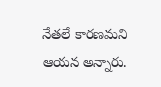నేతలే కారణమని ఆయన అన్నారు.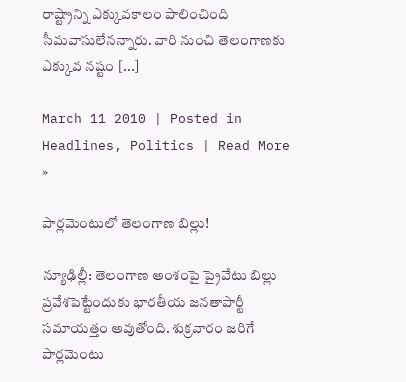రాష్ట్రాన్ని ఎక్కువకాలం పాలించింది సీమవాసులేనన్నారు. వారి నుంచి తెలంగాణకు ఎక్కువ నష్టం [...]

March 11 2010 | Posted in Headlines, Politics | Read More »

పార్లమెంటులో తెలంగాణ బిల్లు!

న్యూఢిల్లీ: తెలంగాణ అంశంపై ప్రైవేటు బిల్లు ప్రవేశపెట్టేందుకు భారతీయ జనతాపార్టీ సమాయత్తం అవుతోంది. శుక్రవారం జరిగే పార్లమెంటు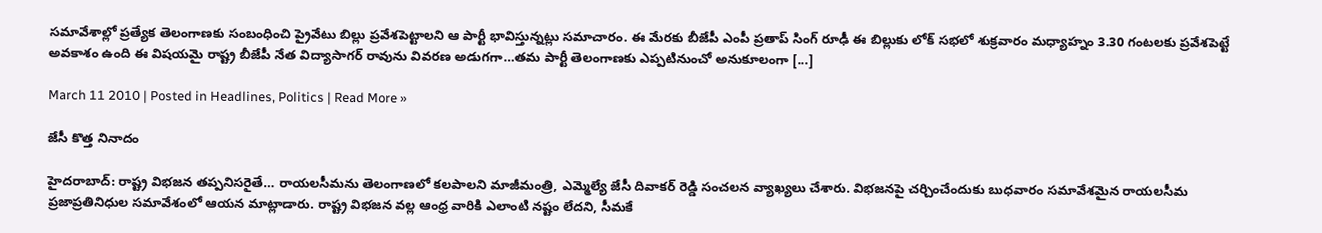సమావేశాల్లో ప్రత్యేక తెలంగాణకు సంబంధించి ప్రైవేటు బిల్లు ప్రవేశపెట్టాలని ఆ పార్టీ భావిస్తున్నట్లు సమాచారం. ఈ మేరకు బీజేపీ ఎంపీ ప్రతాప్ సింగ్ రూఢీ ఈ బిల్లుకు లోక్ సభలో శుక్రవారం మధ్యాహ్నం 3.30 గంటలకు ప్రవేశపెట్టే అవకాశం ఉంది ఈ విషయమై రాష్ట్ర బీజేపీ నేత విద్యాసాగర్ రావును వివరణ అడుగగా…తమ పార్టీ తెలంగాణకు ఎప్పటినుంచో అనుకూలంగా [...]

March 11 2010 | Posted in Headlines, Politics | Read More »

జేసీ కొత్త నినాదం

హైదరాబాద్: రాష్ట్ర విభజన తప్పనిసరైతే… రాయలసీమను తెలంగాణలో కలపాలని మాజీమంత్రి, ఎమ్మెల్యే జేసీ దివాకర్ రెడ్డి సంచలన వ్యాఖ్యలు చేశారు. విభజనపై చర్చించేందుకు బుధవారం సమావేశమైన రాయలసీమ ప్రజాప్రతినిధుల సమావేశంలో ఆయన మాట్లాడారు. రాష్ట్ర విభజన వల్ల ఆంధ్ర వారికి ఎలాంటి నష్టం లేదని, సీమకే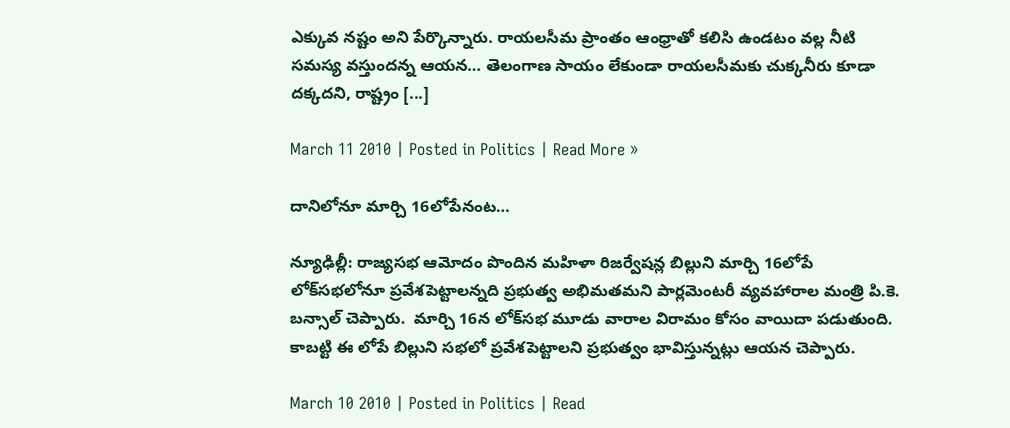ఎక్కువ నష్టం అని పేర్కొన్నారు. రాయలసీమ ప్రాంతం ఆంధ్రాతో కలిసి ఉండటం వల్ల నీటి సమస్య వస్తుందన్న ఆయన… తెలంగాణ సాయం లేకుండా రాయలసీమకు చుక్కనీరు కూడా దక్కదని, రాష్ట్రం [...]

March 11 2010 | Posted in Politics | Read More »

దానిలోనూ మార్చి 16లోపేనంట…

న్యూఢిల్లీ: రాజ్యసభ ఆమోదం పొందిన మహిళా రిజర్వేషన్ల బిల్లుని మార్చి 16లోపే లోక్‌సభలోనూ ప్రవేశపెట్టాలన్నది ప్రభుత్వ అభిమతమని పార్లమెంటరీ వ్యవహారాల మంత్రి పి.కె. బన్సాల్‌ చెప్పారు.  మార్చి 16న లోక్‌సభ మూడు వారాల విరామం కోసం వాయిదా పడుతుంది.  కాబట్టి ఈ లోపే బిల్లుని సభలో ప్రవేశపెట్టాలని ప్రభుత్వం భావిస్తున్నట్లు ఆయన చెప్పారు.

March 10 2010 | Posted in Politics | Read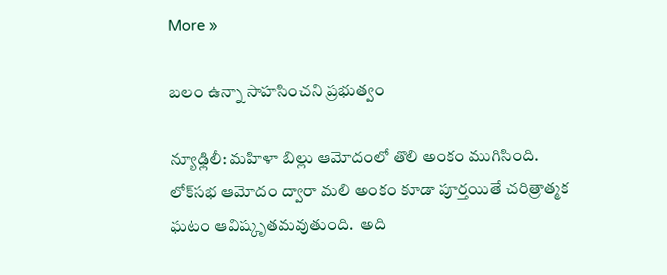More »

బలం ఉన్నా సాహసించని ప్రభుత్వం

న్యూఢ్లిలీ: మహిళా బిల్లు ఆమోదంలో తొలి అంకం ముగిసింది.  లోక్‌సభ ఆమోదం ద్వారా మలి అంకం కూడా పూర్తయితే చరిత్రాత్మక ఘటం ఆవిష్కృతమవుతుంది.  అది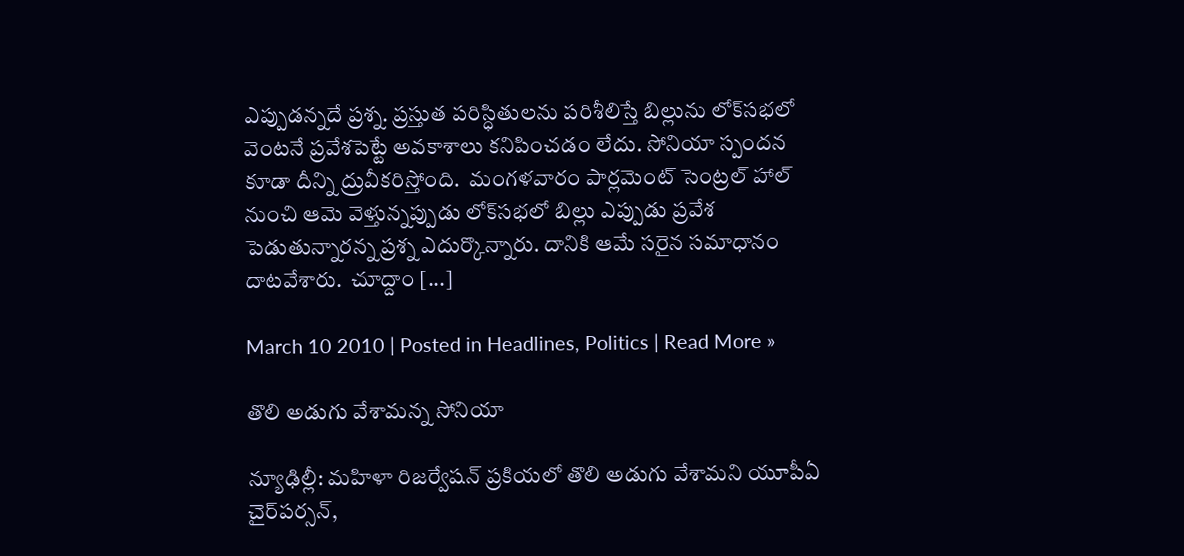ఎప్పుడన్నదే ప్రశ్న. ప్రస్తుత పరిస్ధితులను పరిశీలిస్తే బిల్లును లోక్‌సభలో వెంటనే ప్రవేశపెట్టే అవకాశాలు కనిపించడం లేదు. సోనియా స్పందన కూడా దీన్ని ద్రువీకరిస్తోంది.  మంగళవారం పార్లమెంట్‌ సెంట్రల్‌ హాల్‌ నుంచి ఆమె వెళ్తున్నప్పుడు లోక్‌సభలో బిల్లు ఎప్పుడు ప్రవేశ పెడుతున్నారన్న ప్రశ్న ఎదుర్కొన్నారు. దానికి ఆమే సరైన సమాధానం దాటవేశారు.  చూద్దాం [...]

March 10 2010 | Posted in Headlines, Politics | Read More »

తొలి అడుగు వేశామన్న సోనియా

న్యూఢిల్లీ: మహిళా రిజర్వేషన్‌ ప్రకియలో తొలి అడుగు వేశామని యూపీఏ చైర్‌పర్సన్‌,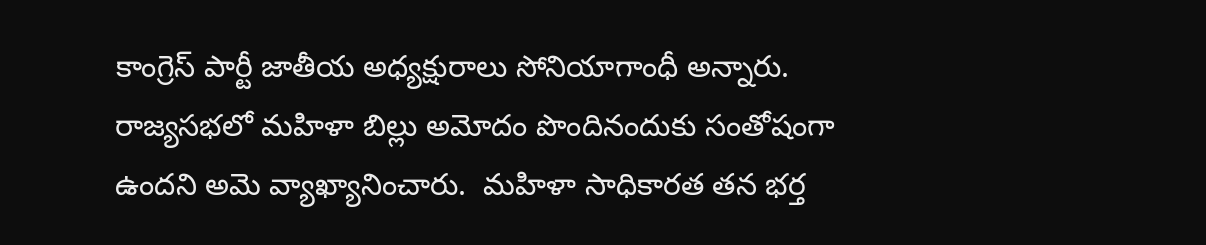కాంగ్రెస్‌ పార్టీ జాతీయ అధ్యక్షురాలు సోనియాగాంధీ అన్నారు. రాజ్యసభలో మహిళా బిల్లు అమోదం పొందినందుకు సంతోషంగా ఉందని అమె వ్యాఖ్యానించారు.  మహిళా సాధికారత తన భర్త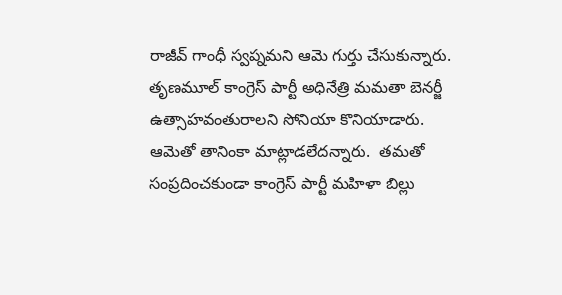రాజీవ్‌ గాంధీ స్వప్నమని ఆమె గుర్తు చేసుకున్నారు. తృణమూల్‌ కాంగ్రెస్‌ పార్టీ అధినేత్రి మమతా బెనర్జీ ఉత్సాహవంతురాలని సోనియా కొనియాడారు.  ఆమెతో తానింకా మాట్లాడలేదన్నారు.  తమతో సంప్రదించకుండా కాంగ్రెస్‌ పార్టీ మహిళా బిల్లు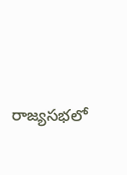రాజ్యసభలో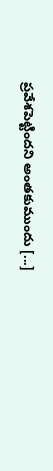ప్రవేశపెట్టిందని అంతకుముందు [...]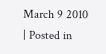March 9 2010 | Posted in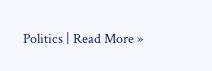Politics | Read More »